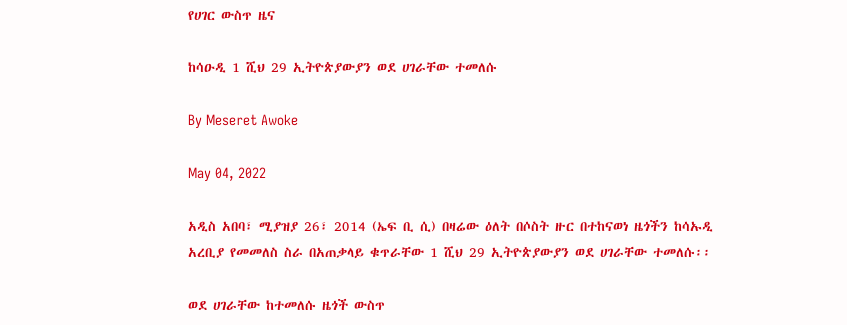የሀገር ውስጥ ዜና

ከሳዑዲ 1 ሺህ 29 ኢትዮጵያውያን ወደ ሀገራቸው ተመለሱ

By Meseret Awoke

May 04, 2022

አዲስ አበባ፣ ሚያዝያ 26፣ 2014 (ኤፍ ቢ ሲ) በዛሬው ዕለት በሶስት ዙር በተከናወነ ዜጎችን ከሳኡዲ አረቢያ የመመለስ ስራ በአጠቃላይ ቁጥራቸው 1 ሺህ 29 ኢትዮጵያውያን ወደ ሀገራቸው ተመለሱ፡፡

ወደ ሀገራቸው ከተመለሱ ዜጎች ውስጥ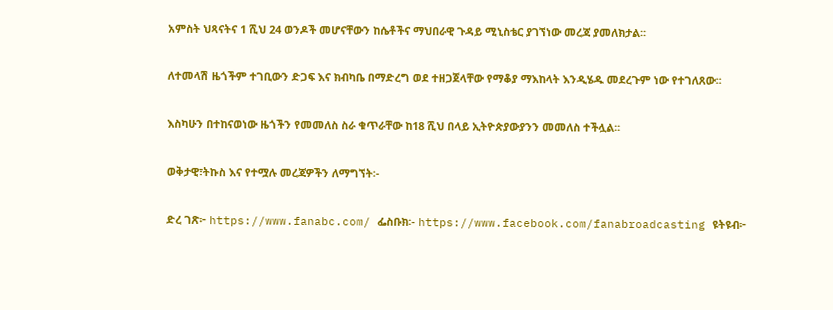አምስት ህጻናትና 1 ሺህ 24 ወንዶች መሆናቸውን ከሴቶችና ማህበራዊ ጉዳይ ሚኒስቴር ያገኘነው መረጃ ያመለክታል፡፡

ለተመላሽ ዜጎችም ተገቢውን ድጋፍ እና ክብካቤ በማድረግ ወደ ተዘጋጀላቸው የማቆያ ማእከላት እንዲሄዱ መደረጉም ነው የተገለጸው፡፡

እስካሁን በተከናወነው ዜጎችን የመመለስ ስራ ቁጥራቸው ከ18 ሺህ በላይ ኢትዮጵያውያንን መመለስ ተችሏል፡፡

ወቅታዊ፣ትኩስ እና የተሟሉ መረጃዎችን ለማግኘት፡-

ድረ ገጽ፦ https://www.fanabc.com/ ፌስቡክ፡- https://www.facebook.com/fanabroadcasting ዩትዩብ፦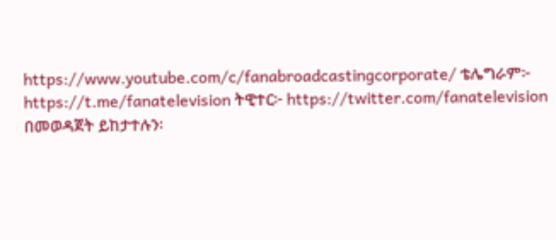https://www.youtube.com/c/fanabroadcastingcorporate/ ቴሌግራም፦ https://t.me/fanatelevision ትዊተር፦ https://twitter.com/fanatelevision በመወዳጀት ይከታተሉን፡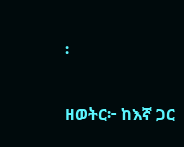፡

ዘወትር፦ ከእኛ ጋር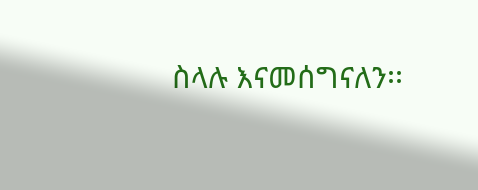ስላሉ እናመሰግናለን፡፡